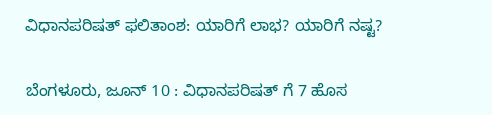ವಿಧಾನಪರಿಷತ್ ಫಲಿತಾಂಶ: ಯಾರಿಗೆ ಲಾಭ? ಯಾರಿಗೆ ನಷ್ಟ?

ಬೆಂಗಳೂರು, ಜೂನ್ 10 : ವಿಧಾನಪರಿಷತ್ ಗೆ 7 ಹೊಸ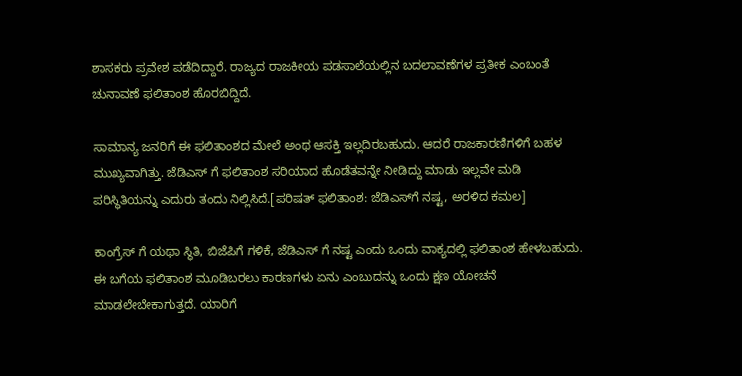ಶಾಸಕರು ಪ್ರವೇಶ ಪಡೆದಿದ್ದಾರೆ. ರಾಜ್ಯದ ರಾಜಕೀಯ ಪಡಸಾಲೆಯಲ್ಲಿನ ಬದಲಾವಣೆಗಳ ಪ್ರತೀಕ ಎಂಬಂತೆ ಚುನಾವಣೆ ಫಲಿತಾಂಶ ಹೊರಬಿದ್ದಿದೆ.

ಸಾಮಾನ್ಯ ಜನರಿಗೆ ಈ ಫಲಿತಾಂಶದ ಮೇಲೆ ಅಂಥ ಆಸಕ್ತಿ ಇಲ್ಲದಿರಬಹುದು. ಆದರೆ ರಾಜಕಾರಣಿಗಳಿಗೆ ಬಹಳ ಮುಖ್ಯವಾಗಿತ್ತು. ಜೆಡಿಎಸ್ ಗೆ ಫಲಿತಾಂಶ ಸರಿಯಾದ ಹೊಡೆತವನ್ನೇ ನೀಡಿದ್ದು ಮಾಡು ಇಲ್ಲವೇ ಮಡಿ ಪರಿಸ್ಥಿತಿಯನ್ನು ಎದುರು ತಂದು ನಿಲ್ಲಿಸಿದೆ.[ಪರಿಷತ್ ಫಲಿತಾಂಶ: ಜೆಡಿಎಸ್‌ಗೆ ನಷ್ಟ, ಅರಳಿದ ಕಮಲ]

ಕಾಂಗ್ರೆಸ್ ಗೆ ಯಥಾ ಸ್ಥಿತಿ, ಬಿಜೆಪಿಗೆ ಗಳಿಕೆ, ಜೆಡಿಎಸ್ ಗೆ ನಷ್ಟ ಎಂದು ಒಂದು ವಾಕ್ಯದಲ್ಲಿ ಫಲಿತಾಂಶ ಹೇಳಬಹುದು. ಈ ಬಗೆಯ ಫಲಿತಾಂಶ ಮೂಡಿಬರಲು ಕಾರಣಗಳು ಏನು ಎಂಬುದನ್ನು ಒಂದು ಕ್ಷಣ ಯೋಚನೆ ಮಾಡಲೇಬೇಕಾಗುತ್ತದೆ. ಯಾರಿಗೆ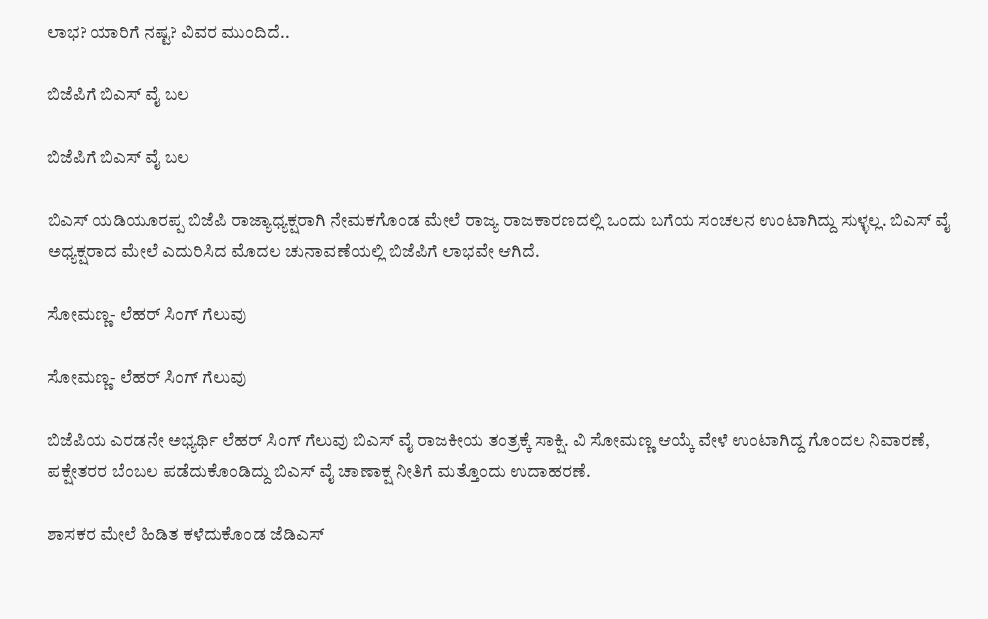ಲಾಭ? ಯಾರಿಗೆ ನಷ್ಟ? ವಿವರ ಮುಂದಿದೆ..

ಬಿಜೆಪಿಗೆ ಬಿಎಸ್ ವೈ ಬಲ

ಬಿಜೆಪಿಗೆ ಬಿಎಸ್ ವೈ ಬಲ

ಬಿಎಸ್ ಯಡಿಯೂರಪ್ಪ ಬಿಜೆಪಿ ರಾಜ್ಯಾಧ್ಯಕ್ಷರಾಗಿ ನೇಮಕಗೊಂಡ ಮೇಲೆ ರಾಜ್ಯ ರಾಜಕಾರಣದಲ್ಲಿ ಒಂದು ಬಗೆಯ ಸಂಚಲನ ಉಂಟಾಗಿದ್ದು ಸುಳ್ಳಲ್ಲ. ಬಿಎಸ್ ವೈ ಅಧ್ಯಕ್ಷರಾದ ಮೇಲೆ ಎದುರಿಸಿದ ಮೊದಲ ಚುನಾವಣೆಯಲ್ಲಿ ಬಿಜೆಪಿಗೆ ಲಾಭವೇ ಆಗಿದೆ.

ಸೋಮಣ್ಣ- ಲೆಹರ್ ಸಿಂಗ್ ಗೆಲುವು

ಸೋಮಣ್ಣ- ಲೆಹರ್ ಸಿಂಗ್ ಗೆಲುವು

ಬಿಜೆಪಿಯ ಎರಡನೇ ಅಭ್ಯರ್ಥಿ ಲೆಹರ್ ಸಿಂಗ್ ಗೆಲುವು ಬಿಎಸ್ ವೈ ರಾಜಕೀಯ ತಂತ್ರಕ್ಕೆ ಸಾಕ್ಷಿ. ವಿ ಸೋಮಣ್ಣ ಆಯ್ಕೆ ವೇಳೆ ಉಂಟಾಗಿದ್ದ ಗೊಂದಲ ನಿವಾರಣೆ, ಪಕ್ಷೇತರರ ಬೆಂಬಲ ಪಡೆದುಕೊಂಡಿದ್ದು ಬಿಎಸ್ ವೈ ಚಾಣಾಕ್ಷ ನೀತಿಗೆ ಮತ್ತೊಂದು ಉದಾಹರಣೆ.

ಶಾಸಕರ ಮೇಲೆ ಹಿಡಿತ ಕಳೆದುಕೊಂಡ ಜೆಡಿಎಸ್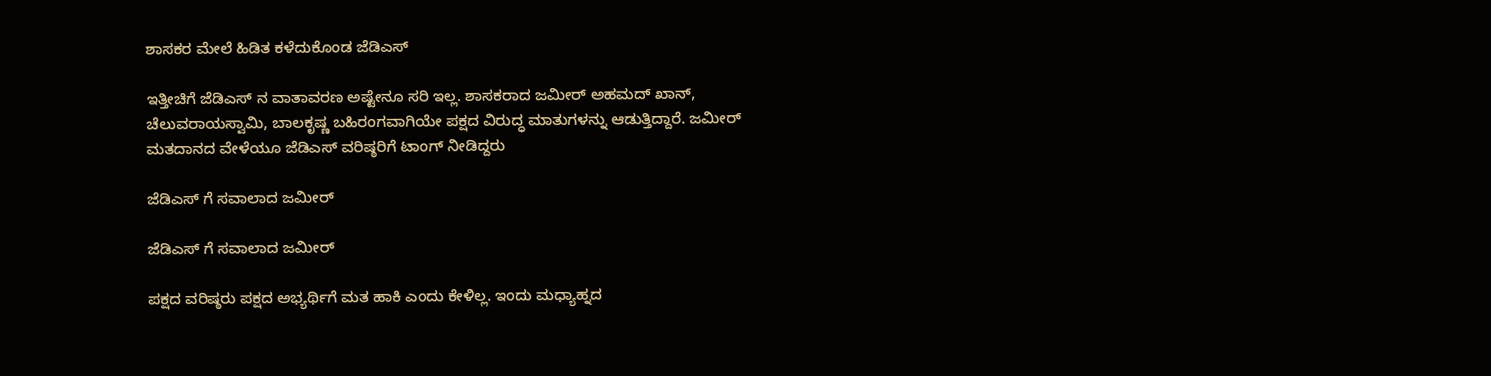ಶಾಸಕರ ಮೇಲೆ ಹಿಡಿತ ಕಳೆದುಕೊಂಡ ಜೆಡಿಎಸ್

ಇತ್ತೀಚಿಗೆ ಜೆಡಿಎಸ್ ನ ವಾತಾವರಣ ಅಷ್ಟೇನೂ ಸರಿ ಇಲ್ಲ. ಶಾಸಕರಾದ ಜಮೀರ್ ಅಹಮದ್ ಖಾನ್, ಚೆಲುವರಾಯಸ್ವಾಮಿ, ಬಾಲಕೃಷ್ಣ ಬಹಿರಂಗವಾಗಿಯೇ ಪಕ್ಷದ ವಿರುದ್ಧ ಮಾತುಗಳನ್ನು ಆಡುತ್ತಿದ್ದಾರೆ. ಜಮೀರ್ ಮತದಾನದ ವೇಳೆಯೂ ಜೆಡಿಎಸ್ ವರಿಷ್ಠರಿಗೆ ಟಾಂಗ್ ನೀಡಿದ್ದರು

ಜೆಡಿಎಸ್ ಗೆ ಸವಾಲಾದ ಜಮೀರ್

ಜೆಡಿಎಸ್ ಗೆ ಸವಾಲಾದ ಜಮೀರ್

ಪಕ್ಷದ ವರಿಷ್ಠರು ಪಕ್ಷದ ಅಭ್ಯರ್ಥಿಗೆ ಮತ ಹಾಕಿ ಎಂದು ಕೇಳಿಲ್ಲ. ಇಂದು ಮಧ್ಯಾಹ್ನದ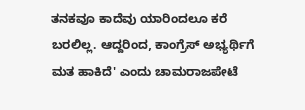ತನಕವೂ ಕಾದೆವು ಯಾರಿಂದಲೂ ಕರೆ ಬರಲಿಲ್ಲ. ಆದ್ದರಿಂದ, ಕಾಂಗ್ರೆಸ್ ಅಭ್ಯರ್ಥಿಗೆ ಮತ ಹಾಕಿದೆ' ಎಂದು ಚಾಮರಾಜಪೇಟೆ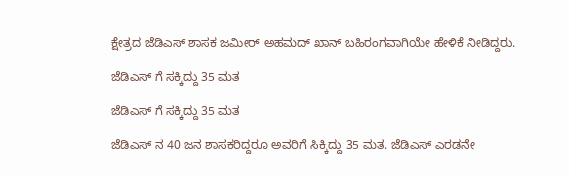ಕ್ಷೇತ್ರದ ಜೆಡಿಎಸ್ ಶಾಸಕ ಜಮೀರ್ ಅಹಮದ್ ಖಾನ್ ಬಹಿರಂಗವಾಗಿಯೇ ಹೇಳಿಕೆ ನೀಡಿದ್ದರು.

ಜೆಡಿಎಸ್ ಗೆ ಸಕ್ಕಿದ್ದು 35 ಮತ

ಜೆಡಿಎಸ್ ಗೆ ಸಕ್ಕಿದ್ದು 35 ಮತ

ಜೆಡಿಎಸ್ ನ 40 ಜನ ಶಾಸಕರಿದ್ದರೂ ಅವರಿಗೆ ಸಿಕ್ಕಿದ್ದು 35 ಮತ. ಜೆಡಿಎಸ್ ಎರಡನೇ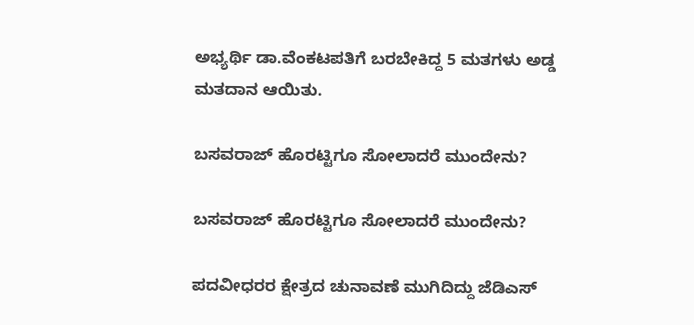ಅಭ್ಯರ್ಥಿ ಡಾ.ವೆಂಕಟಪತಿಗೆ ಬರಬೇಕಿದ್ದ 5 ಮತಗಳು ಅಡ್ಡ ಮತದಾನ ಆಯಿತು.

ಬಸವರಾಜ್ ಹೊರಟ್ಟಿಗೂ ಸೋಲಾದರೆ ಮುಂದೇನು?

ಬಸವರಾಜ್ ಹೊರಟ್ಟಿಗೂ ಸೋಲಾದರೆ ಮುಂದೇನು?

ಪದವೀಧರರ ಕ್ಷೇತ್ರದ ಚುನಾವಣೆ ಮುಗಿದಿದ್ದು ಜೆಡಿಎಸ್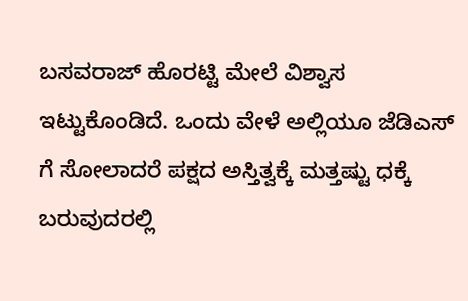ಬಸವರಾಜ್ ಹೊರಟ್ಟಿ ಮೇಲೆ ವಿಶ್ವಾಸ ಇಟ್ಟುಕೊಂಡಿದೆ. ಒಂದು ವೇಳೆ ಅಲ್ಲಿಯೂ ಜೆಡಿಎಸ್ ಗೆ ಸೋಲಾದರೆ ಪಕ್ಷದ ಅಸ್ತಿತ್ವಕ್ಕೆ ಮತ್ತಷ್ಟು ಧಕ್ಕೆ ಬರುವುದರಲ್ಲಿ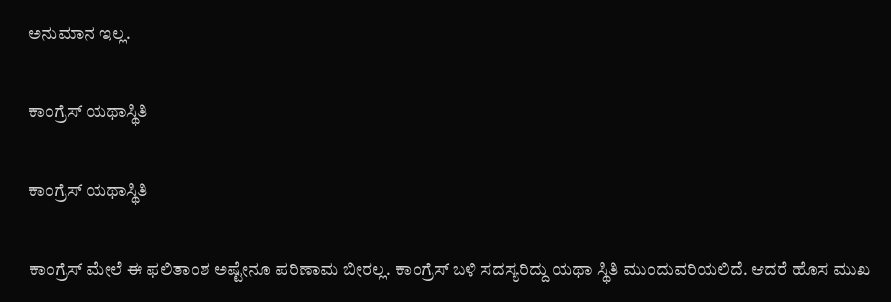ಅನುಮಾನ ಇಲ್ಲ.

ಕಾಂಗ್ರೆಸ್ ಯಥಾಸ್ಥಿತಿ

ಕಾಂಗ್ರೆಸ್ ಯಥಾಸ್ಥಿತಿ

ಕಾಂಗ್ರೆಸ್ ಮೇಲೆ ಈ ಫಲಿತಾಂಶ ಅಷ್ಟೇನೂ ಪರಿಣಾಮ ಬೀರಲ್ಲ. ಕಾಂಗ್ರೆಸ್ ಬಳಿ ಸದಸ್ಯರಿದ್ದು ಯಥಾ ಸ್ಥಿತಿ ಮುಂದುವರಿಯಲಿದೆ. ಆದರೆ ಹೊಸ ಮುಖ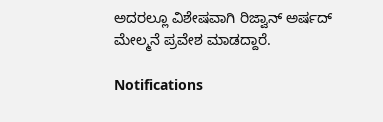ಅದರಲ್ಲೂ ವಿಶೇಷವಾಗಿ ರಿಜ್ವಾನ್ ಅರ್ಷದ್ ಮೇಲ್ಮನೆ ಪ್ರವೇಶ ಮಾಡದ್ದಾರೆ.

Notifications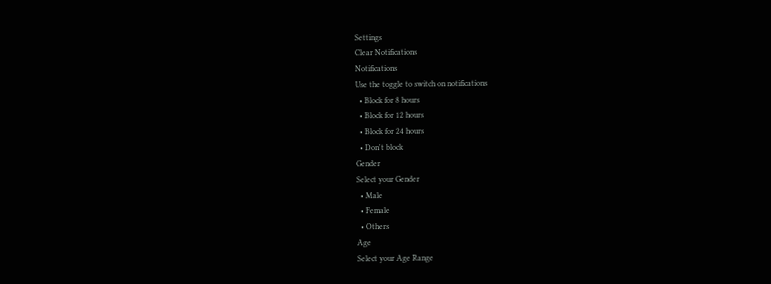Settings
Clear Notifications
Notifications
Use the toggle to switch on notifications
  • Block for 8 hours
  • Block for 12 hours
  • Block for 24 hours
  • Don't block
Gender
Select your Gender
  • Male
  • Female
  • Others
Age
Select your Age Range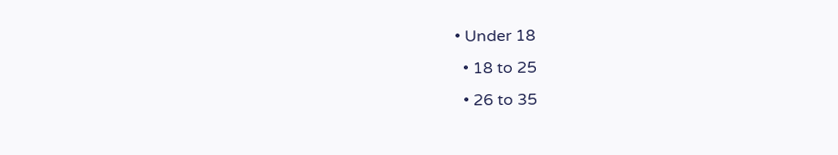• Under 18
  • 18 to 25
  • 26 to 35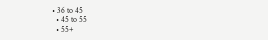• 36 to 45
  • 45 to 55
  • 55+